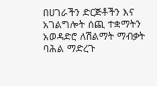በሀገራችን ድርጅቶችን እና አገልግሎት ሰጪ ተቋማትን አወዳድሮ ለሽልማት ማብቃት ባሕል ማድረጉ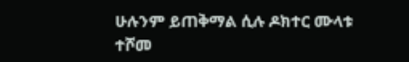ሁሉንም ይጠቅማል ሲሉ ዶክተር ሙላቱ ተሾመ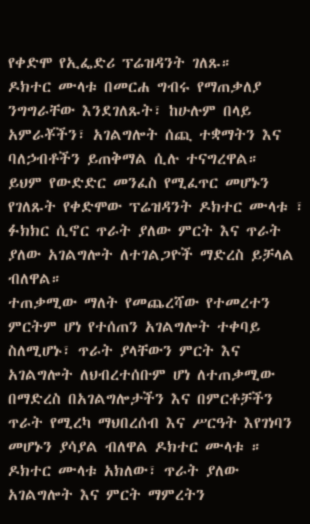የቀድሞ የኢፌድሪ ፕሬዝዳንት ገለጹ።
ዶክተር ሙላቱ በመርሐ ግብሩ የማጠቃለያ ንግግራቸው እንደገለጹት፣ ከሁሉም በላይ አምራቾችን፣ አገልግሎት ሰጪ ተቋማትን እና ባለኃብቶችን ይጠቅማል ሲሉ ተናግረዋል።
ይህም የውድድር መንፈስ የሚፈጥር መሆኑን የገለጹት የቀድሞው ፕሬዝዳንት ዶክተር ሙላቱ ፣ ፉክክር ሲኖር ጥራት ያለው ምርት እና ጥራት ያለው አገልግሎት ለተገልጋዮች ማድረስ ይቻላል ብለዋል።
ተጠቃሚው ማለት የመጨረሻው የተመረተን ምርትም ሆነ የተሰጠን አገልግሎት ተቀባይ ስለሚሆኑ፣ ጥራት ያላቸውን ምርት እና አገልግሎት ለህብረተሰቡም ሆነ ለተጠቃሚው በማድረስ በአገልግሎታችን እና በምርቶቻችን ጥራት የሚረካ ማህበረሰብ እና ሥርዓት እየገነባን መሆኑን ያሳያል ብለዋል ዶክተር ሙላቱ ።
ዶክተር ሙላቱ አክለው፣ ጥራት ያለው አገልግሎት እና ምርት ማምረትን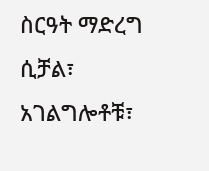ስርዓት ማድረግ ሲቻል፣ አገልግሎቶቹ፣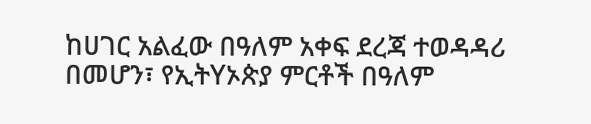ከሀገር አልፈው በዓለም አቀፍ ደረጃ ተወዳዳሪ በመሆን፣ የኢትYኦጵያ ምርቶች በዓለም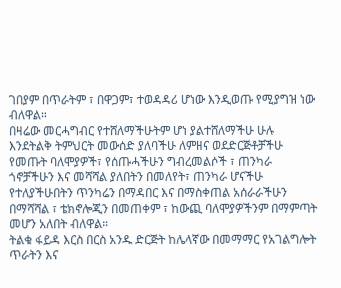ገበያም በጥራትም ፣ በዋጋም፣ ተወዳዳሪ ሆነው እንዲወጡ የሚያግዝ ነው ብለዋል።
በዛሬው መርሓግብር የተሸለማችሁትም ሆነ ያልተሸለማችሁ ሁሉ እንደትልቅ ትምህርት መውሰድ ያለባችሁ ለምዘና ወደድርጅቶቻችሁ የመጡት ባለሞያዎች፣ የሰጡሓችሁን ግብረመልሶች ፣ ጠንካራ ጎኖቻችሁን እና መሻሻል ያለበትን በመለየት፣ ጠንካራ ሆናችሁ የተለያችሁበትን ጥንካሬን በማዳበር እና በማስቀጠል አሰራራችሁን በማሻሻል ፣ ቴክኖሎጂን በመጠቀም ፣ ከውጪ ባለሞያዎችንም በማምጣት መሆን አለበት ብለዋል።
ትልቁ ፋይዳ እርስ በርስ አንዱ ድርጅት ከሌላኛው በመማማር የአገልግሎት ጥራትን እና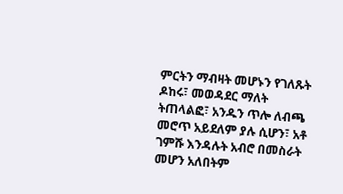ምርትን ማብዛት መሆኑን የገለጹት ዶከሩ፣ መወዳደር ማለት ትጠላልፎ፣ አንዱን ጥሎ ለብጫ መሮጥ አይደለም ያሉ ሲሆን፣ አቶ ገምሹ እንዳሉት አብሮ በመስራት መሆን አለበትም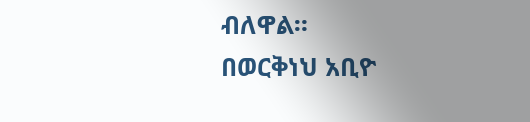ብለዋል።
በወርቅነህ አቢዮ